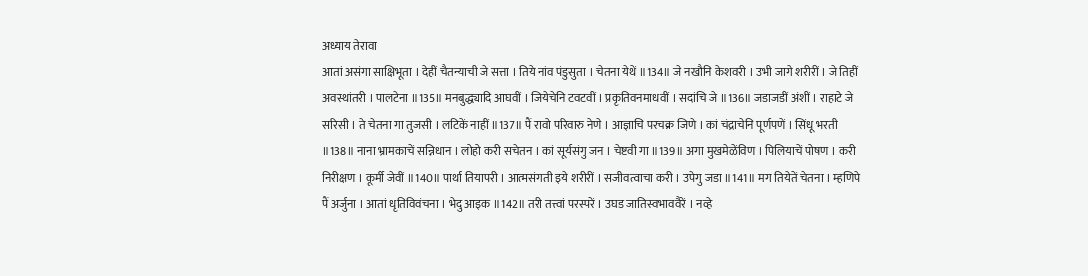अध्याय तेरावा
आतां असंगा साक्षिभूता । देहीं चैतन्याची जे सत्ता । तिये नांव पंडुसुता । चेतना येथें ॥134॥ जे नखौनि केशवरी । उभी जागे शरीरीं । जे तिहीं अवस्थांतरी । पालटेना ॥135॥ मनबुद्ध्यादि आघवीं । जियेचेनि टवटवीं । प्रकृतिवनमाधवीं । सदांचि जे ॥136॥ जडाजडीं अंशीं । राहाटे जे सरिसी । ते चेतना गा तुजसी । लटिकें नाहीं ॥137॥ पैं रावो परिवारु नेणे । आज्ञाचि परचक्र जिणे । कां चंद्राचेनि पूर्णपणें । सिंधू भरती ॥138॥ नाना भ्रामकाचें सन्निधान । लोहो करी सचेतन । कां सूर्यसंगु जन । चेष्टवी गा ॥139॥ अगा मुखमेळेंविण । पिलियाचें पोषण । करी निरीक्षण । कूर्मी जेवीं ॥140॥ पार्था तियापरी । आत्मसंगती इये शरीरीं । सजीवत्वाचा करी । उपेगु जडा ॥141॥ मग तियेतें चेतना । म्हणिपे पैं अर्जुना । आतां धृतिविवंचना । भेदु आइक ॥142॥ तरी तत्त्वां परस्परें । उघड जातिस्वभाववैरें । नव्हे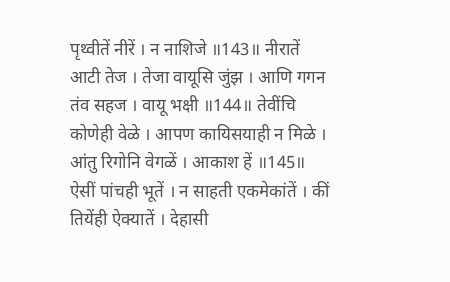पृथ्वीतें नीरें । न नाशिजे ॥143॥ नीरातें आटी तेज । तेजा वायूसि जुंझ । आणि गगन तंव सहज । वायू भक्षी ॥144॥ तेवींचि कोणेही वेळे । आपण कायिसयाही न मिळे । आंतु रिगोनि वेगळें । आकाश हें ॥145॥ ऐसीं पांचही भूतें । न साहती एकमेकांतें । कीं तियेंही ऐक्यातें । देहासी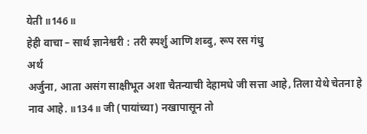येती ॥146॥
हेही वाचा – सार्थ ज्ञानेश्वरी : तरी स्पर्शु आणि शब्दु, रूप रस गंधु
अर्थ
अर्जुना, आता असंग साक्षीभूत अशा चैतन्याची देहामधे जी सत्ता आहे, तिला येथे चेतना हे नाव आहे. ॥134॥ जी (पायांच्या) नखापासून तो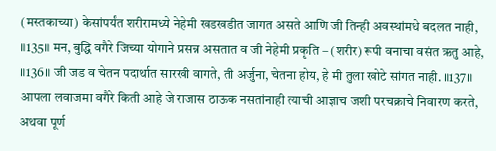(मस्तकाच्या) केसांपर्यंत शरीरामध्ये नेहेमी खडखडीत जागत असते आणि जी तिन्ही अवस्थांमधे बदलत नाही, ॥135॥ मन, बुद्धि वगैरे जिच्या योगाने प्रसन्न असतात व जी नेहेमी प्रकृति – (शरीर) रूपी वनाचा वसंत ऋतु आहे, ॥136॥ जी जड व चेतन पदार्थात सारखी वागते, ती अर्जुना, चेतना होय, हे मी तुला खोटे सांगत नाही. ॥137॥ आपला लवाजमा वगैरे किती आहे जे राजास ठाऊक नसतांनाही त्याची आज्ञाच जशी परचक्राचे निवारण करते, अथवा पूर्ण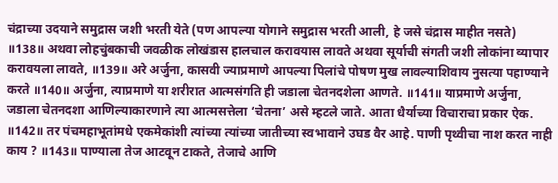चंद्राच्या उदयाने समुद्रास जशी भरती येते (पण आपल्या योगाने समुद्रास भरती आली, हे जसे चंद्रास माहीत नसते) ॥138॥ अथवा लोहचुंबकाची जवळीक लोखंडास हालचाल करावयास लावते अथवा सूर्याची संगती जशी लोकांना व्यापार करावयला लावते, ॥139॥ अरे अर्जुना, कासवी ज्याप्रमाणे आपल्या पिलांचे पोषण मुख लावल्याशिवाय नुसत्या पहाण्याने करते ॥140॥ अर्जुना, त्याप्रमाणे या शरीरात आत्मसंगति ही जडाला चेतनदशेला आणते. ॥141॥ याप्रमाणे अर्जुना, जडाला चेतनदशा आणिल्याकारणाने त्या आत्मसत्तेला ‘चेतना’ असे म्हटले जाते. आता धैर्याच्या विचाराचा प्रकार ऐक. ॥142॥ तर पंचमहाभूतांमधे एकमेकांशी त्यांच्या त्यांच्या जातीच्या स्वभावाने उघड वैर आहे. पाणी पृथ्वीचा नाश करत नाही काय ? ॥143॥ पाण्याला तेज आटवून टाकते, तेजाचे आणि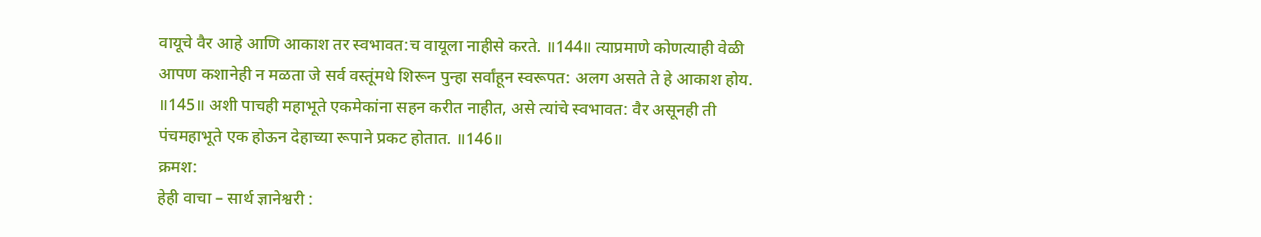वायूचे वैर आहे आणि आकाश तर स्वभावत:च वायूला नाहीसे करते. ॥144॥ त्याप्रमाणे कोणत्याही वेळी आपण कशानेही न मळता जे सर्व वस्तूंमधे शिरून पुन्हा सर्वांहून स्वरूपत: अलग असते ते हे आकाश होय. ॥145॥ अशी पाचही महाभूते एकमेकांना सहन करीत नाहीत, असे त्यांचे स्वभावत: वैर असूनही ती पंचमहाभूते एक होऊन देहाच्या रूपाने प्रकट होतात. ॥146॥
क्रमश:
हेही वाचा – सार्थ ज्ञानेश्वरी :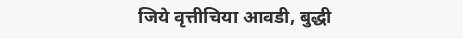जिये वृत्तीचिया आवडी, बुद्धी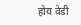होय वेडी